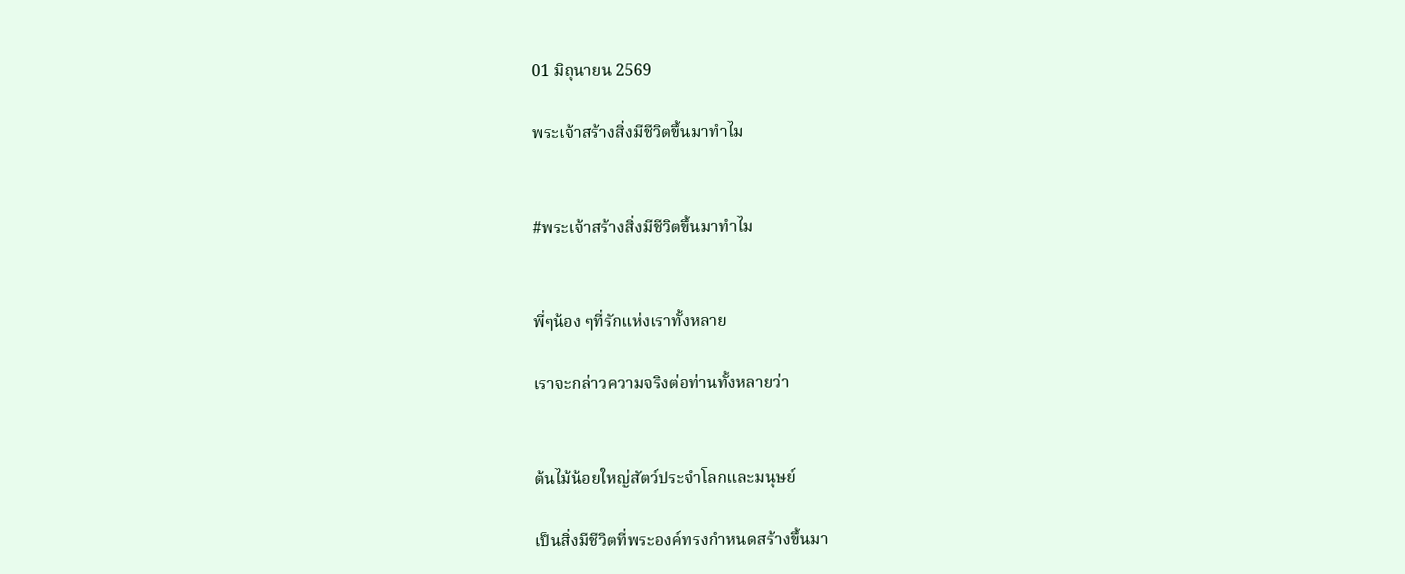01 มิถุนายน 2569

พระเจ้าสร้างสิ่งมีชีวิตขึ้นมาทำไม


#พระเจ้าสร้างสิ่งมีชีวิตขึ้นมาทำไม


พี่ๆน้อง ๆที่รักแห่งเราทั้งหลาย

เราจะกล่าวความจริงต่อท่านทั้งหลายว่า


ต้นไม้น้อยใหญ่สัตว์ประจำโลกและมนุษย์

เป็นสิ่งมีชีวิตที่พระองค์ทรงกำหนดสร้างขึ้นมา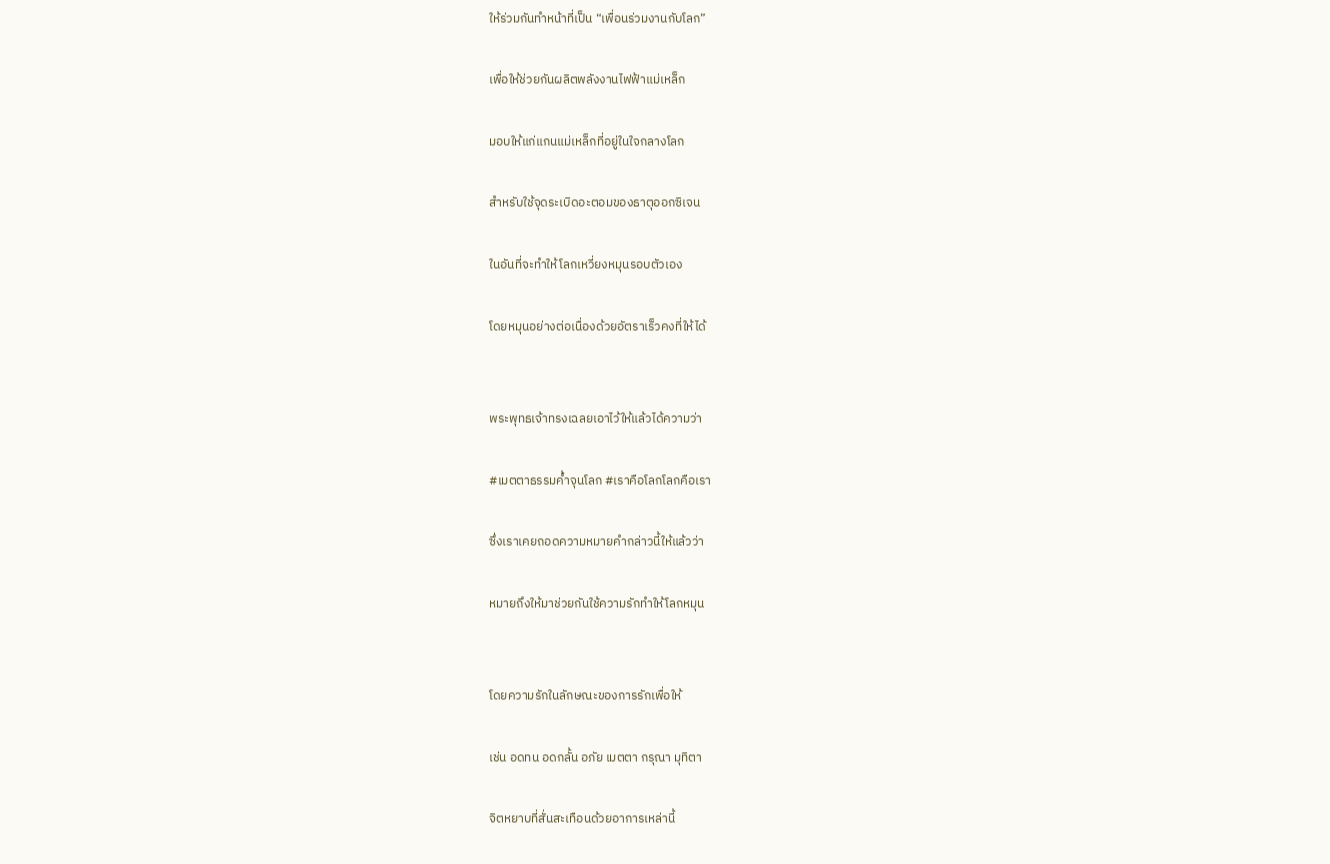ให้ร่วมกันทำหน้าที่เป็น “เพื่อนร่วมงานกับโลก”

เพื่อให้ช่วยกันผลิตพลังงานไฟฟ้าแม่เหล็ก

มอบให้แก่แกนแม่เหล็กที่อยู่ในใจกลางโลก

สำหรับใช้จุดระเบิดอะตอมของธาตุออกซิเจน

ในอันที่จะทำให้โลกเหวี่ยงหมุนรอบตัวเอง

โดยหมุนอย่างต่อเนื่องด้วยอัตราเร็วคงที่ให้ได้


พระพุทธเจ้าทรงเฉลยเอาไว้ให้แล้วได้ความว่า

#เมตตาธรรมค้ำจุนโลก #เราคือโลกโลกคือเรา

ซึ่งเราเคยถอดความหมายคำกล่าวนี้ให้แล้วว่า

หมายถึงให้มาช่วยกันใช้ความรักทำให้โลกหมุน


โดยความรักในลักษณะของการรักเพื่อให้

เช่น อดทน อดกลั้น อภัย เมตตา กรุณา มุทิตา

จิตหยาบที่สั่นสะเทือนด้วยอาการเหล่านี้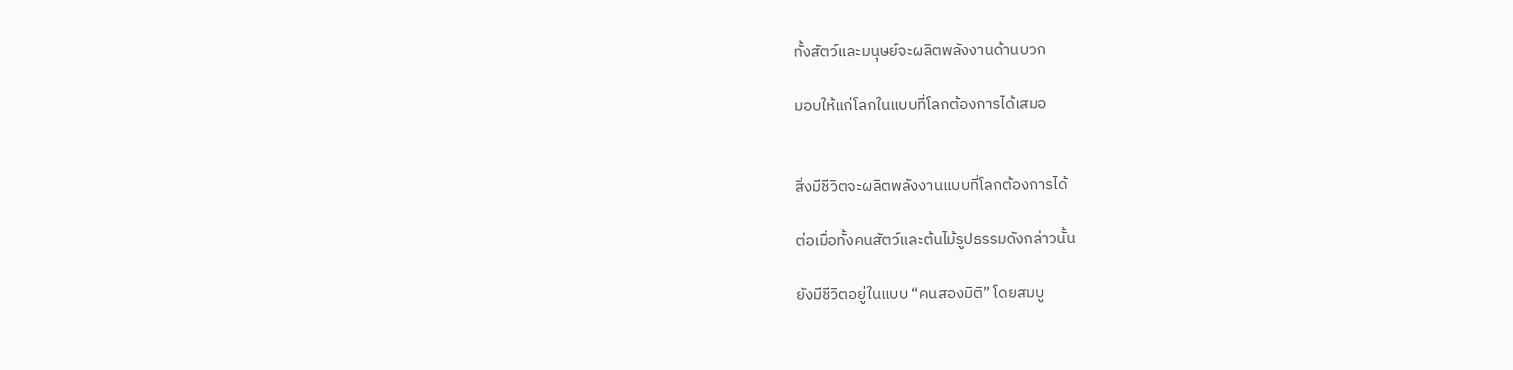ทั้งสัตว์และมนุษย์จะผลิตพลังงานด้านบวก

มอบให้แก่โลกในแบบที่โลกต้องการได้เสมอ


สิ่งมีชีวิตจะผลิตพลังงานแบบที่โลกต้องการได้

ต่อเมื่อทั้งคนสัตว์และต้นไม้รูปธรรมดังกล่าวนั้น

ยังมีชีวิตอยู่ในแบบ “คนสองมิติ” โดยสมบู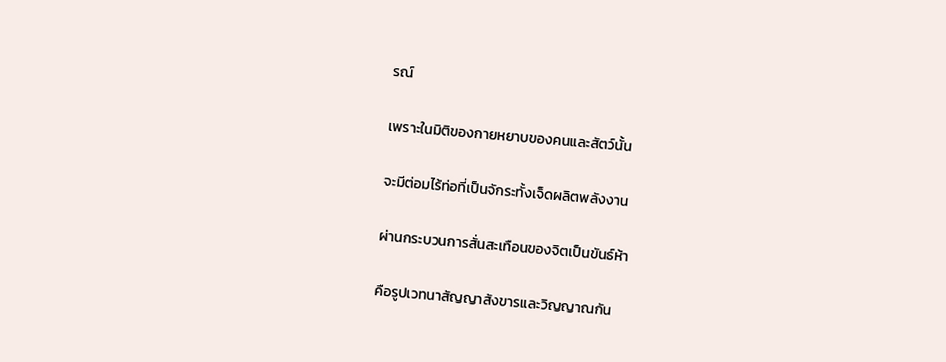รณ์

เพราะในมิติของกายหยาบของคนและสัตว์นั้น

จะมีต่อมไร้ท่อที่เป็นจักระทั้งเจ็ดผลิตพลังงาน

ผ่านกระบวนการสั่นสะเทือนของจิตเป็นขันธ์ห้า

คือรูปเวทนาสัญญาสังขารและวิญญาณกัน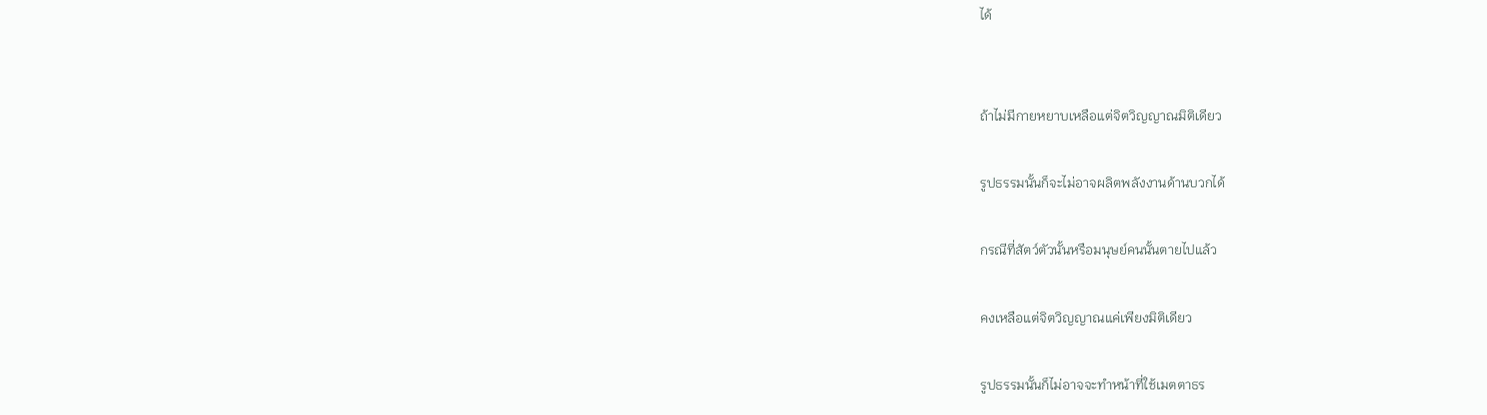ได้


ถ้าไม่มีกายหยาบเหลือแต่จิตวิญญาณมิติเดียว

รูปธรรมนั้นก็จะไม่อาจผลิตพลังงานด้านบวกได้

กรณีที่สัตว์ตัวนั้นหรือมนุษย์คนนั้นตายไปแล้ว

คงเหลือแต่จิตวิญญาณแค่เพียงมิติเดียว

รูปธรรมนั้นก็ไม่อาจจะทำหน้าที่ใช้เมตตาธร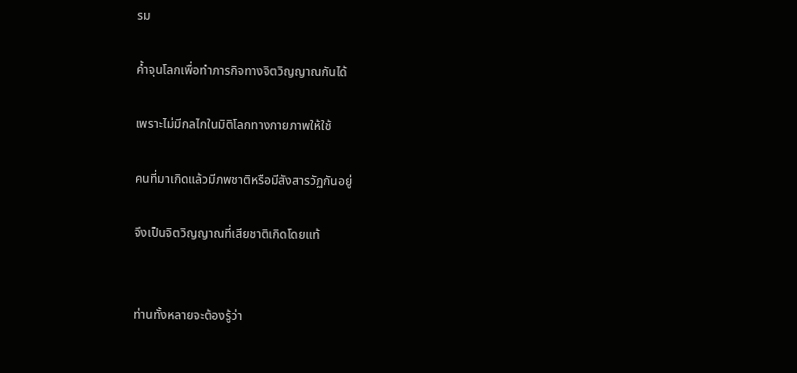รม

ค้ำจุนโลกเพื่อทำภารกิจทางจิตวิญญาณกันได้

เพราะไม่มีกลไกในมิติโลกทางกายภาพให้ใช้

คนที่มาเกิดแล้วมีภพชาติหรือมีสังสารวัฏกันอยู่

จึงเป็นจิตวิญญาณที่เสียชาติเกิดโดยแท้


ท่านทั้งหลายจะต้องรู้ว่า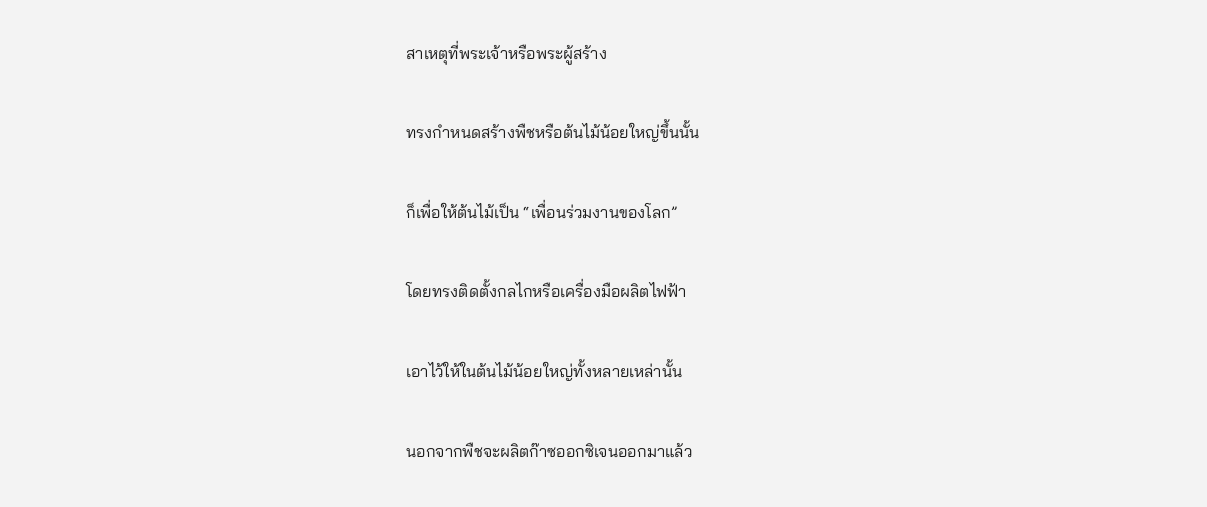สาเหตุที่พระเจ้าหรือพระผู้สร้าง

ทรงกำหนดสร้างพืชหรือต้นไม้น้อยใหญ่ขึ้นนั้น

ก็เพื่อให้ต้นไม้เป็น “เพื่อนร่วมงานของโลก”

โดยทรงติดตั้งกลไกหรือเครื่องมือผลิตไฟฟ้า

เอาไว้ให้ในต้นไม้น้อยใหญ่ทั้งหลายเหล่านั้น

นอกจากพืชจะผลิตก๊าซออกซิเจนออกมาแล้ว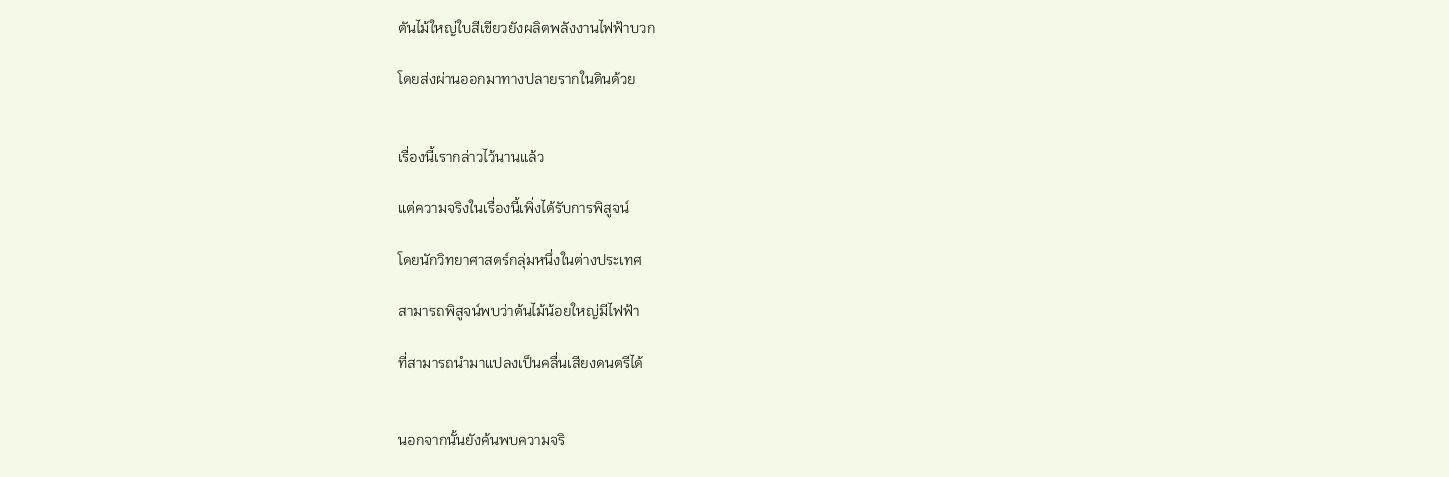ตันไม้ใหญ่ใบสีเขียวยังผลิตพลังงานไฟฟ้าบวก

โดยส่งผ่านออกมาทางปลายรากในดินด้วย


เรื่องนี้เรากล่าวไว้นานแล้ว

แต่ความจริงในเรื่องนี้เพิ่งได้รับการพิสูจน์

โดยนักวิทยาศาสตร์กลุ่มหนึ่งในต่างประเทศ

สามารถพิสูจน์พบว่าต้นไม้น้อยใหญ่มีไฟฟ้า

ที่สามารถนำมาแปลงเป็นคลื่นเสียงดนตรีได้


นอกจากนั้นยังค้นพบความจริ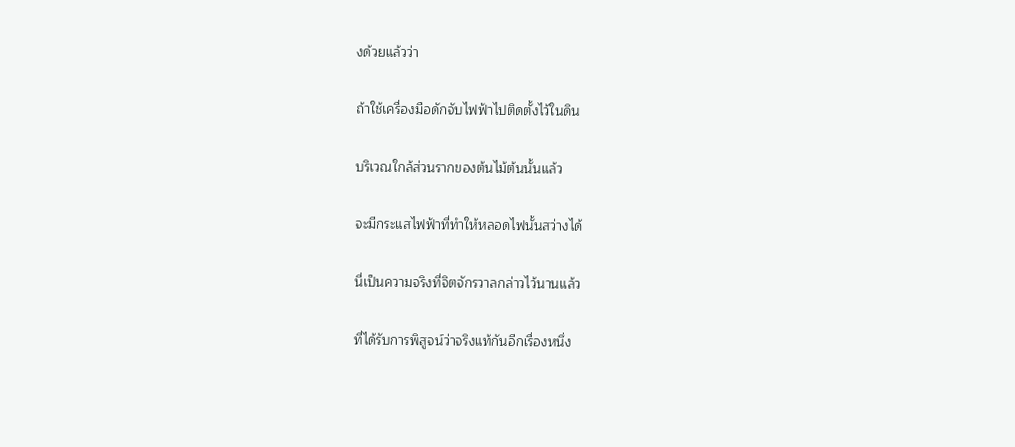งด้วยแล้วว่า

ถ้าใช้เครื่องมือดักจับไฟฟ้าไปติดตั้งไว้ในดิน

บริเวณใกล้ส่วนรากของต้นไม้ต้นนั้นแล้ว

จะมีกระแสไฟฟ้าที่ทำให้หลอดไฟนั้นสว่างได้

นี่เป็นความจริงที่จิตจักรวาลกล่าวไว้นานแล้ว

ที่ได้รับการพิสูจน์ว่าจริงแท้กันอีกเรื่องหนึ่ง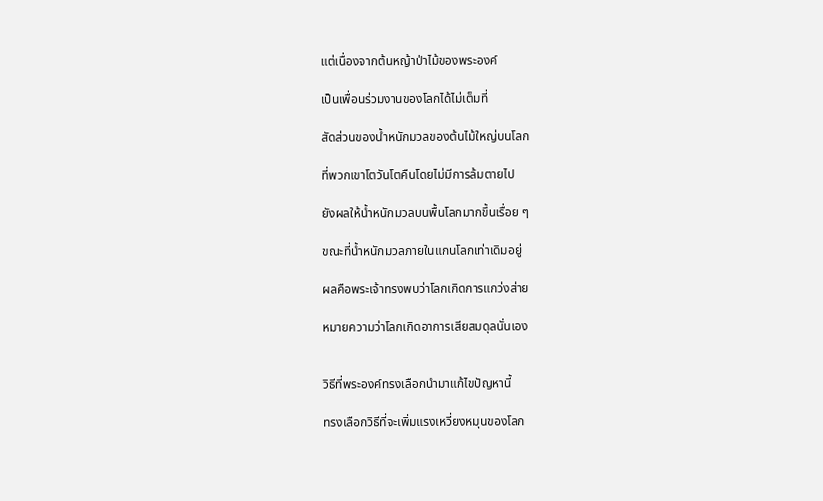แต่เนื่องจากต้นหญ้าป่าไม้ของพระองค์

เป็นเพื่อนร่วมงานของโลกได้ไม่เต็มที่

สัดส่วนของน้ำหนักมวลของต้นไม้ใหญ่บนโลก

ที่พวกเขาโตวันโตคืนโดยไม่มีการล้มตายไป

ยังผลให้น้ำหนักมวลบนพื้นโลกมากขึ้นเรื่อย ๆ

ขณะที่น้ำหนักมวลภายในแกนโลกเท่าเดิมอยู่

ผลคือพระเจ้าทรงพบว่าโลกเกิดการแกว่งส่าย

หมายความว่าโลกเกิดอาการเสียสมดุลนั่นเอง


วิธีที่พระองค์ทรงเลือกนำมาแก้ไขปัญหานี้

ทรงเลือกวิธีที่จะเพิ่มแรงเหวี่ยงหมุนของโลก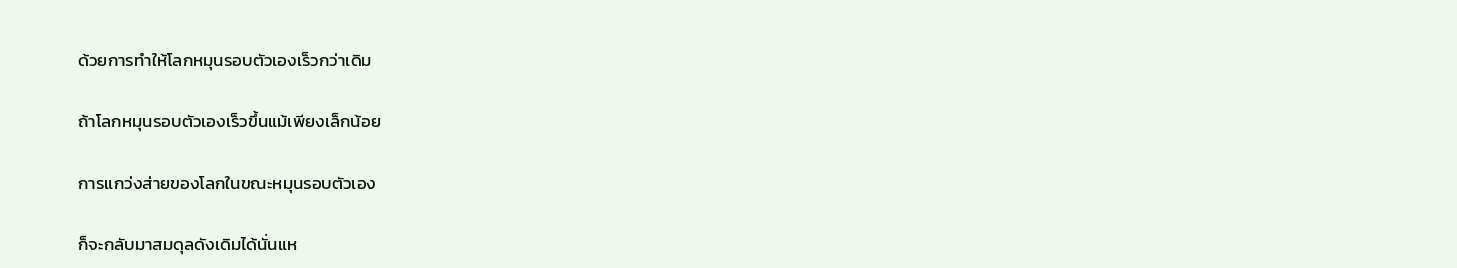ด้วยการทำให้โลกหมุนรอบตัวเองเร็วกว่าเดิม

ถ้าโลกหมุนรอบตัวเองเร็วขึ้นแม้เพียงเล็กน้อย

การแกว่งส่ายของโลกในขณะหมุนรอบตัวเอง

ก็จะกลับมาสมดุลดังเดิมได้นั่นแห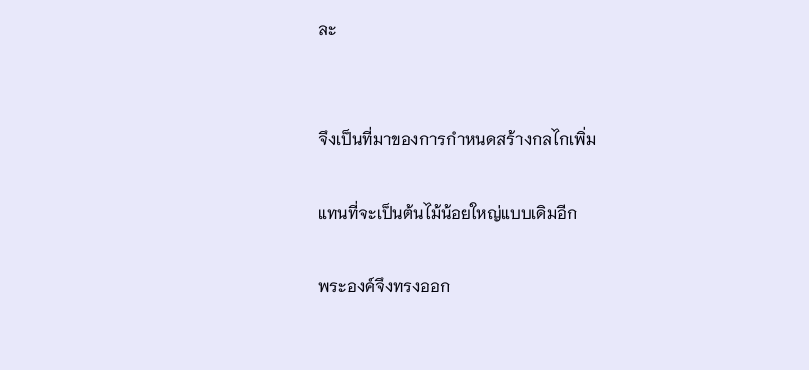ละ


จึงเป็นที่มาของการกำหนดสร้างกลไกเพิ่ม

แทนที่จะเป็นต้นไม้น้อยใหญ่แบบเดิมอีก

พระองค์จึงทรงออก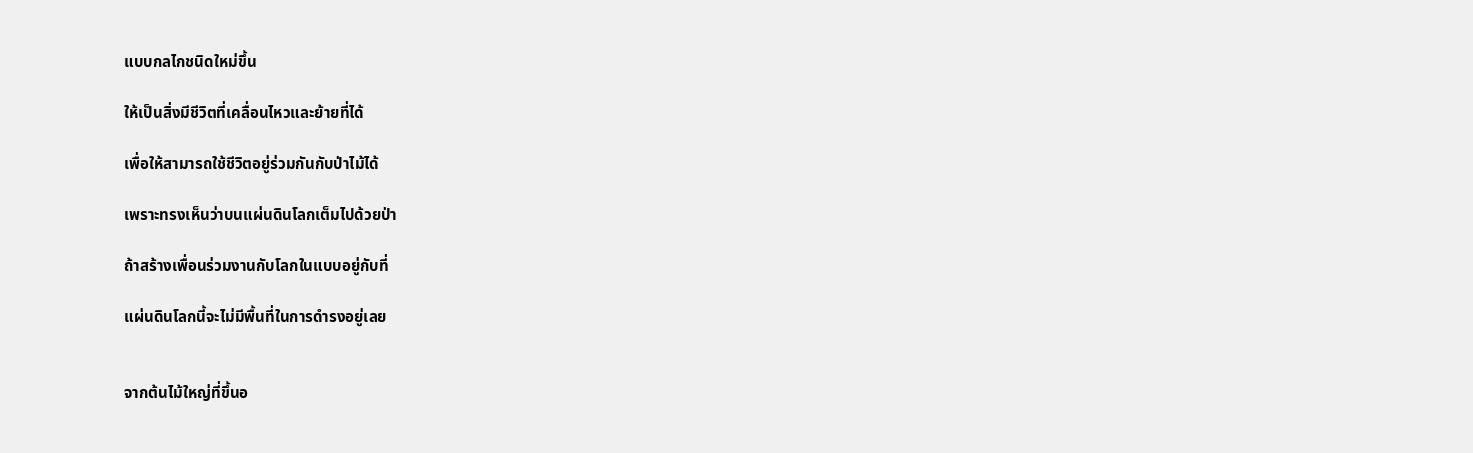แบบกลไกชนิดใหม่ขึ้น

ให้เป็นสิ่งมีชีวิตที่เคลื่อนไหวและย้ายที่ได้

เพื่อให้สามารถใช้ชีวิตอยู่ร่วมกันกับป่าไม้ได้

เพราะทรงเห็นว่าบนแผ่นดินโลกเต็มไปด้วยป่า

ถ้าสร้างเพื่อนร่วมงานกับโลกในแบบอยู่กับที่

แผ่นดินโลกนี้จะไม่มีพื้นที่ในการดำรงอยู่เลย


จากต้นไม้ใหญ่ที่ขึ้นอ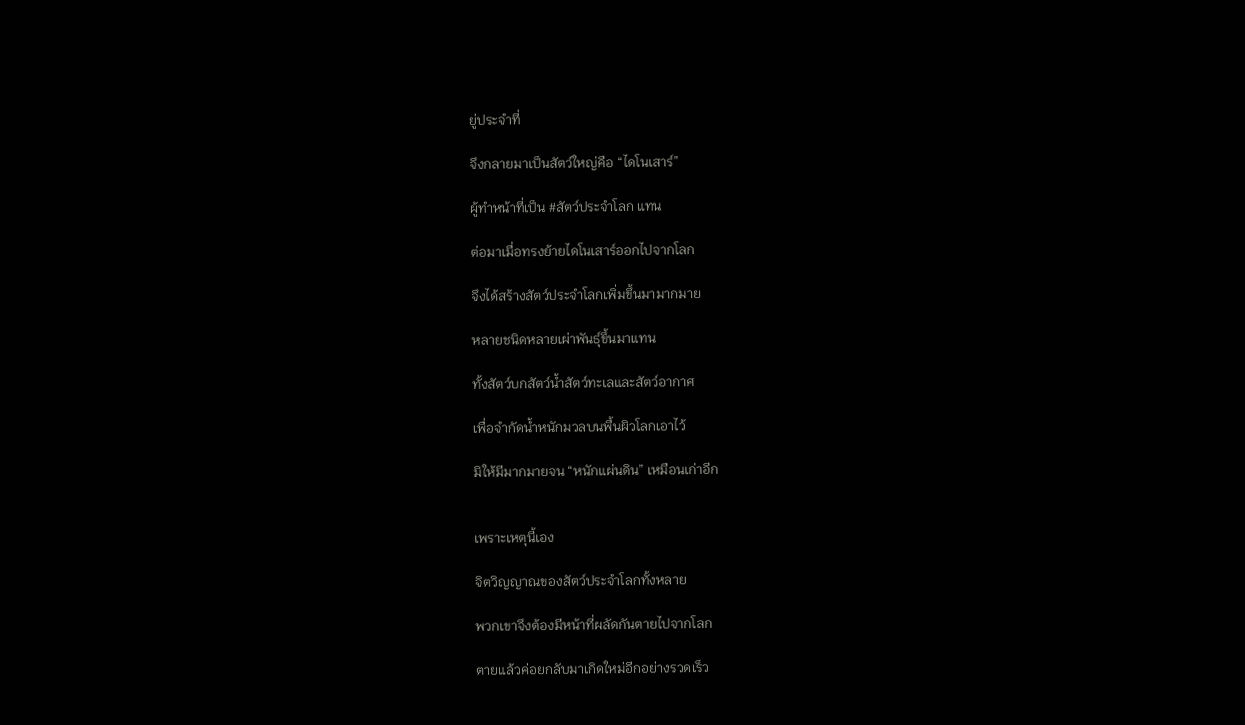ยู่ประจำที่

จึงกลายมาเป็นสัตว์ใหญ่คือ “ไดโนเสาร์”

ผู้ทำหน้าที่เป็น #สัตว์ประจำโลก แทน

ต่อมาเมื่อทรงย้ายไดโนเสาร์ออกไปจากโลก

จึงได้สร้างสัตว์ประจำโลกเพิ่มขึ้นมามากมาย

หลายชนิดหลายเผ่าพันธุ์ขึ้นมาแทน

ทั้งสัตว์บกสัตว์น้ำสัตว์ทะเลและสัตว์อากาศ

เพื่อจำกัดน้ำหนักมวลบนพื้นผิวโลกเอาไว้

มิให้มีมากมายจน “หนักแผ่นดิน” เหมือนเก่าอีก


เพราะเหตุนี้เอง

จิตวิญญาณของสัตว์ประจำโลกทั้งหลาย

พวกเขาจึงต้องมีหน้าที่ผลัดกันตายไปจากโลก

ตายแล้วค่อยกลับมาเกิดใหม่อีกอย่างรวดเร็ว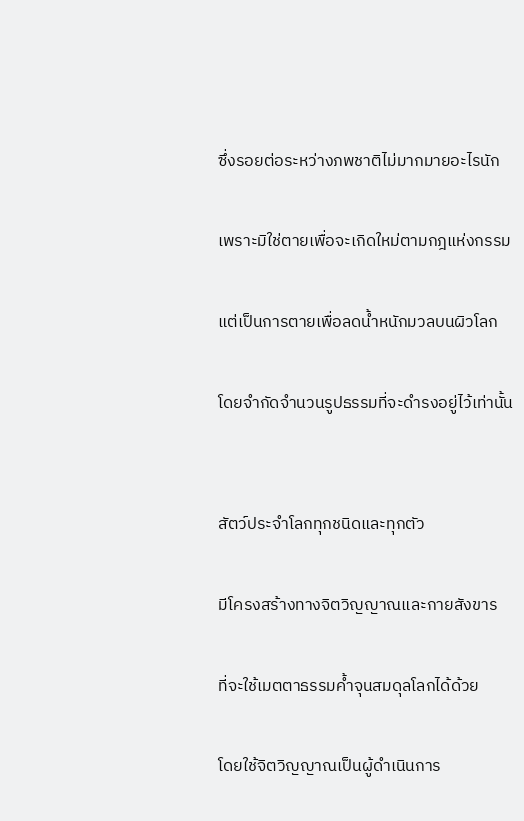ซึ่งรอยต่อระหว่างภพชาติไม่มากมายอะไรนัก

เพราะมิใช่ตายเพื่อจะเกิดใหม่ตามกฎแห่งกรรม

แต่เป็นการตายเพื่อลดน้ำหนักมวลบนผิวโลก

โดยจำกัดจำนวนรูปธรรมที่จะดำรงอยู่ไว้เท่านั้น


สัตว์ประจำโลกทุกชนิดและทุกตัว

มีโครงสร้างทางจิตวิญญาณและกายสังขาร

ที่จะใช้เมตตาธรรมค้ำจุนสมดุลโลกได้ด้วย

โดยใช้จิตวิญญาณเป็นผู้ดำเนินการ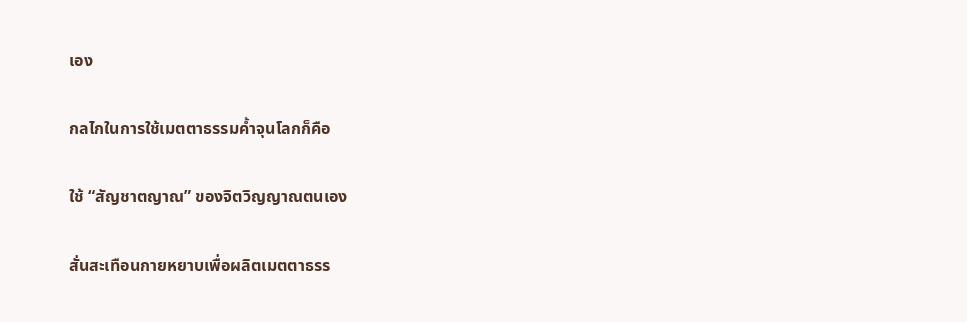เอง

กลไกในการใช้เมตตาธรรมค้ำจุนโลกก็คือ

ใช้ “สัญชาตญาณ” ของจิตวิญญาณตนเอง

สั่นสะเทือนกายหยาบเพื่อผลิตเมตตาธรร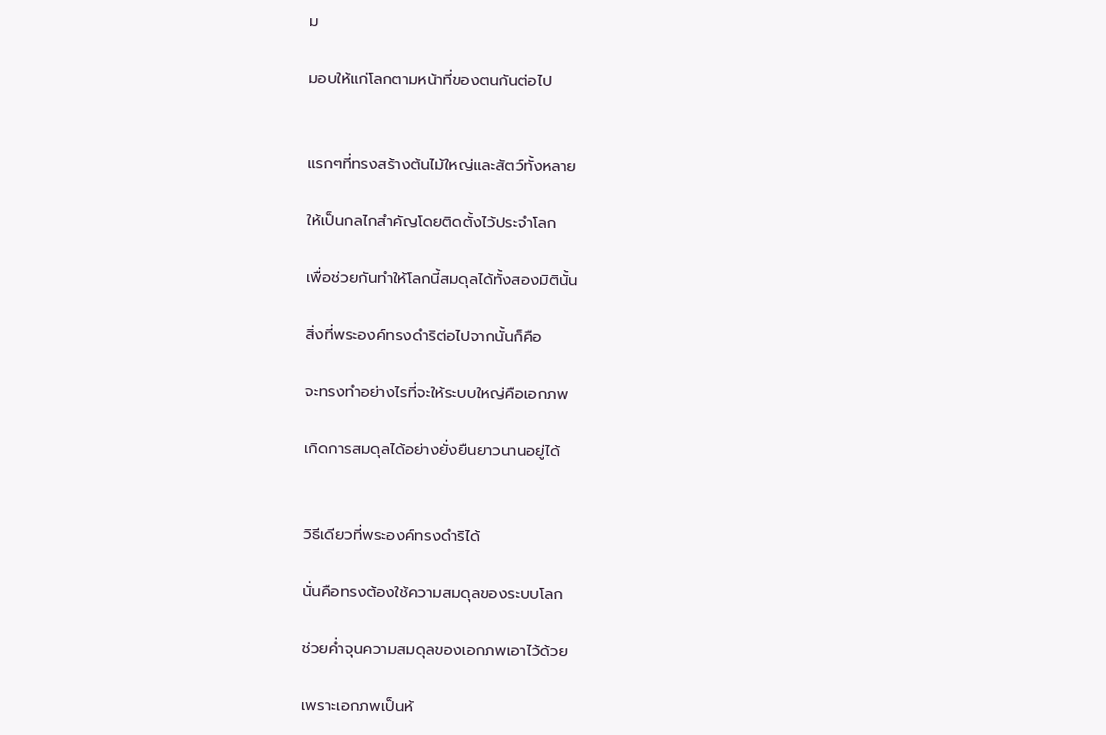ม

มอบให้แก่โลกตามหน้าที่ของตนกันต่อไป


แรกๆที่ทรงสร้างต้นไม้ใหญ่และสัตว์ทั้งหลาย

ให้เป็นกลไกสำคัญโดยติดตั้งไว้ประจำโลก

เพื่อช่วยกันทำให้โลกนี้สมดุลได้ทั้งสองมิตินั้น

สิ่งที่พระองค์ทรงดำริต่อไปจากนั้นก็คือ

จะทรงทำอย่างไรที่จะให้ระบบใหญ่คือเอกภพ

เกิดการสมดุลได้อย่างยั่งยืนยาวนานอยู่ได้


วิธีเดียวที่พระองค์ทรงดำริได้

นั่นคือทรงต้องใช้ความสมดุลของระบบโลก

ช่วยค่ำจุนความสมดุลของเอกภพเอาไว้ด้วย

เพราะเอกภพเป็นห้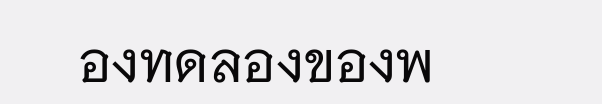องทดลองของพ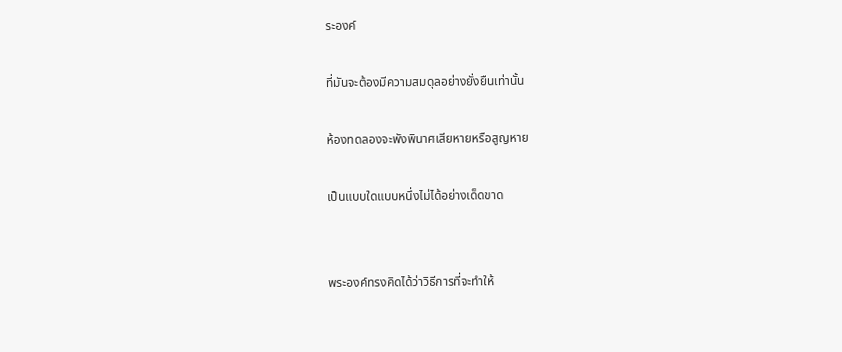ระองค์

ที่มันจะต้องมีความสมดุลอย่างยั่งยืนเท่านั้น

ห้องทดลองจะพังพินาศเสียหายหรือสูญหาย

เป็นแบบใดแบบหนึ่งไม่ได้อย่างเด็ดขาด


พระองค์ทรงคิดได้ว่าวิธีการที่จะทำให้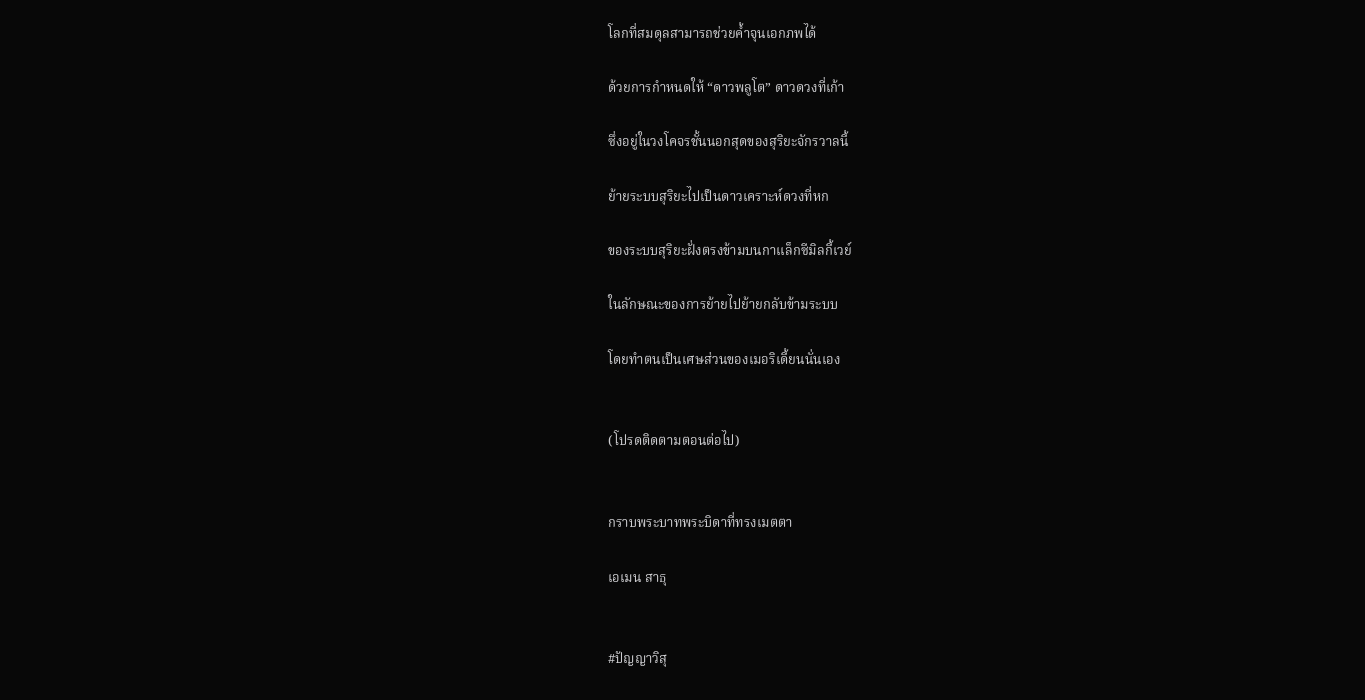โลกที่สมดุลสามารถช่วยค้ำจุนเอกภพได้

ด้วยการกำหนดให้ “ดาวพลูโต” ดาวดวงที่เก้า

ซึ่งอยู่ในวงโคจรชั้นนอกสุดของสุริยะจักรวาลนี้

ย้ายระบบสุริยะไปเป็นดาวเคราะห์ดวงที่หก

ของระบบสุริยะฝั่งตรงข้ามบนกาแล็กซีมิลกี้เวย์

ในลักษณะของการย้ายไปย้ายกลับข้ามระบบ

โดยทำตนเป็นเศษส่วนของเมอริเดี้ยนนั่นเอง


(โปรดติดตามตอนต่อไป)


กราบพระบาทพระบิดาที่ทรงเมตตา

เอเมน สาธุ


#ปัญญาวิสุ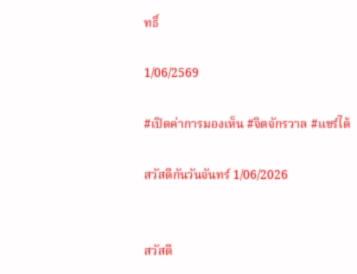ทธิ์

1/06/2569

#เปิดค่าการมองเห็น #จิตจักรวาล #แชร์ได้

สวัสดีกันวันจันทร์ 1/06/2026


สวัสดี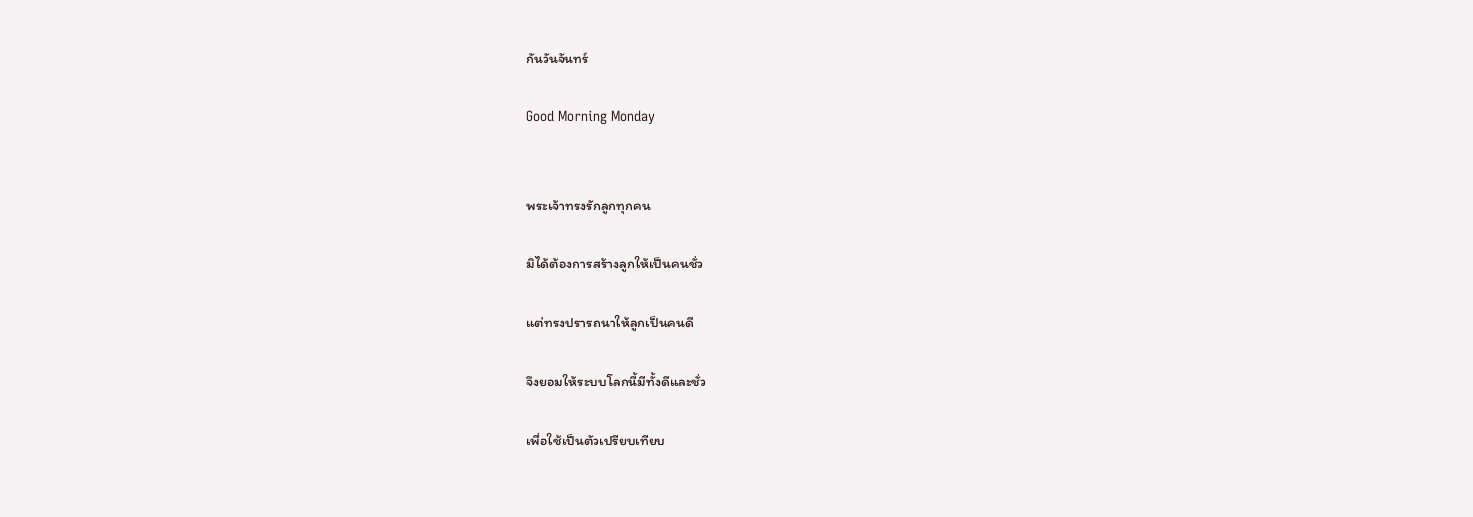กันวันจันทร์

Good Morning Monday


พระเจ้าทรงรักลูกทุกคน

มิได้ต้องการสร้างลูกให้เป็นคนชั่ว

แต่ทรงปรารถนาให้ลูกเป็นคนดี

จึงยอมให้ระบบโลกนี้มีทั้งดีและชั่ว

เพื่อใช้เป็นตัวเปรียบเทียบ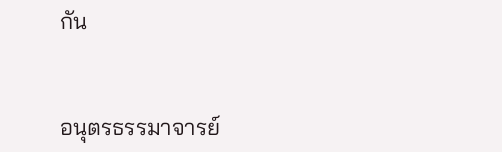กัน


อนุตรธรรมาจารย์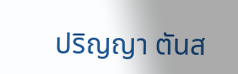ปริญญา ตันส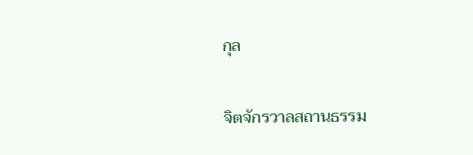กุล

จิตจักรวาลสถานธรรม